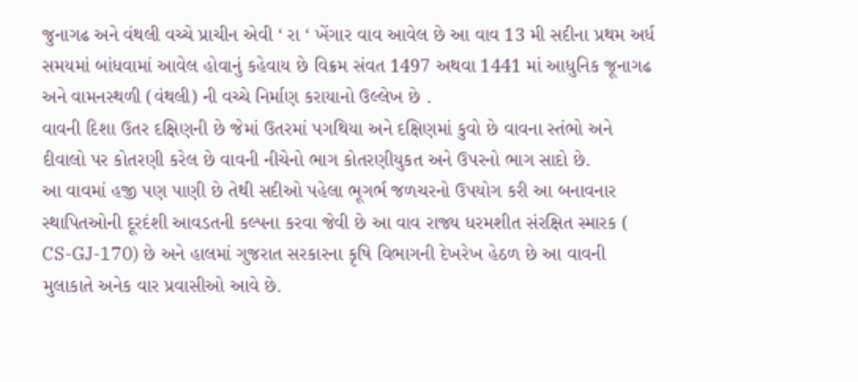જુનાગઢ અને વંથલી વચ્ચે પ્રાચીન એવી ‘ રા ‘ ખેંગાર વાવ આવેલ છે આ વાવ 13 મી સદીના પ્રથમ અર્ધ સમયમાં બાંધવામાં આવેલ હોવાનું કહેવાય છે વિક્રમ સંવત 1497 અથવા 1441 માં આધુનિક જૂનાગઢ અને વામનસ્થળી (વંથલી) ની વચ્ચે નિર્માણ કરાયાનો ઉલ્લેખ છે .
વાવની દિશા ઉતર દક્ષિણની છે જેમાં ઉતરમાં પગથિયા અને દક્ષિણમાં કુવો છે વાવના સ્તંભો અને દીવાલો પર કોતરણી કરેલ છે વાવની નીચેનો ભાગ કોતરણીયુકત અને ઉપરનો ભાગ સાદો છે.
આ વાવમાં હજી પણ પાણી છે તેથી સદીઓ પહેલા ભૂગર્ભ જળચરનો ઉપયોગ કરી આ બનાવનાર સ્થાપિતઓની દૂરદંશી આવડતની કલ્પના કરવા જેવી છે આ વાવ રાજ્ય ધરમશીત સંરક્ષિત સ્મારક ( CS-GJ-170) છે અને હાલમાં ગુજરાત સરકારના કૃષિ વિભાગની દેખરેખ હેઠળ છે આ વાવની મુલાકાતે અનેક વાર પ્રવાસીઓ આવે છે.